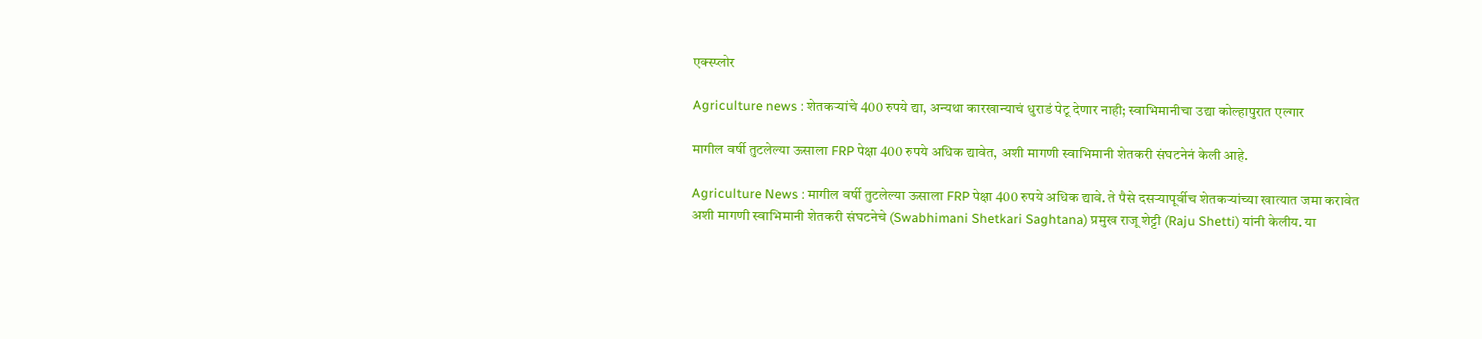एक्स्प्लोर

Agriculture news : शेतकऱ्यांचे 400 रुपये द्या, अन्यथा कारखान्याचं धुराडं पेटू देणार नाही; स्वाभिमानीचा उद्या कोल्हापुरात एल्गार

मागील वर्षी तुटलेल्या ऊसाला FRP पेक्षा 400 रुपये अधिक द्यावेत, अशी मागणी स्वाभिमानी शेतकरी संघटनेनं केली आहे.

Agriculture News : मागील वर्षी तुटलेल्या ऊसाला FRP पेक्षा 400 रुपये अधिक द्यावे. ते पैसे दसऱ्यापूर्वीच शेतकऱ्यांच्या खात्यात जमा करावेत अशी मागणी स्वाभिमानी शेतकरी संघटनेचे (Swabhimani Shetkari Saghtana) प्रमुख राजू शेट्टी (Raju Shetti) यांनी केलीय. या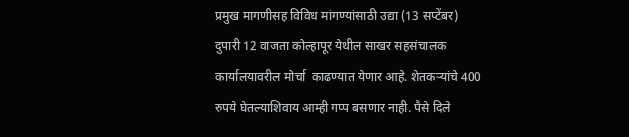प्रमुख मागणीसह विविध मांगण्यांसाठी उद्या (13 सप्टेंबर) दुपारी 12 वाजता कोल्हापूर येथील साखर सहसंचालक कार्यालयावरील मोर्चा  काढण्यात येणार आहे. शेतकऱ्यांचे 400 रुपये घेतल्याशिवाय आम्ही गप्प बसणार नाही. पैसे दिले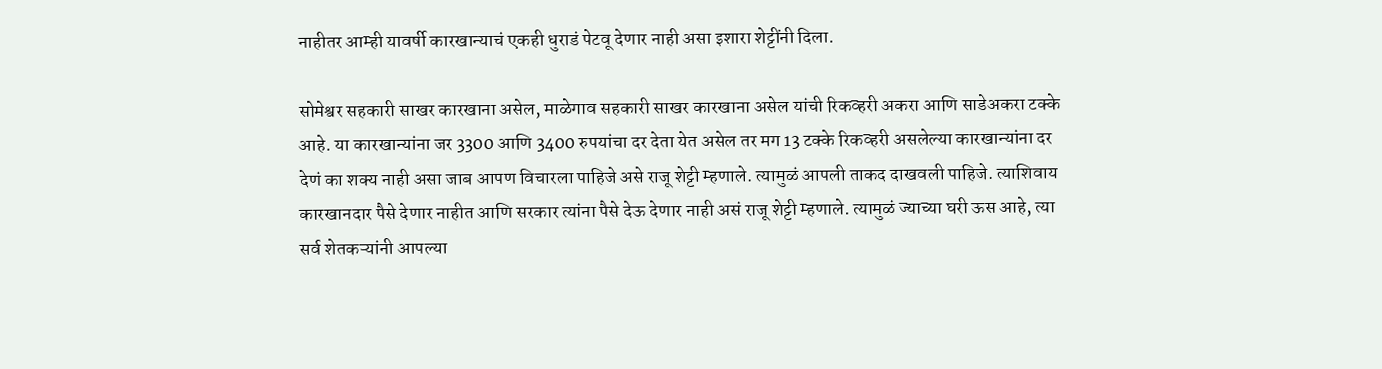नाहीतर आम्ही यावर्षी कारखान्याचं एकही धुराडं पेटवू देणार नाही असा इशारा शेट्टींनी दिला.

सोमेश्वर सहकारी साखर कारखाना असेल, माळेगाव सहकारी साखर कारखाना असेल यांची रिकव्हरी अकरा आणि साडेअकरा टक्के आहे. या कारखान्यांना जर 3300 आणि 3400 रुपयांचा दर देता येत असेल तर मग 13 टक्के रिकव्हरी असलेल्या कारखान्यांना दर देणं का शक्य नाही असा जाब आपण विचारला पाहिजे असे राजू शेट्टी म्हणाले. त्यामुळं आपली ताकद दाखवली पाहिजे. त्याशिवाय कारखानदार पैसे देणार नाहीत आणि सरकार त्यांना पैसे देऊ देणार नाही असं राजू शेट्टी म्हणाले. त्यामुळं ज्याच्या घरी ऊस आहे, त्या सर्व शेतकऱ्यांनी आपल्या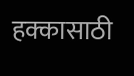हक्कासाठी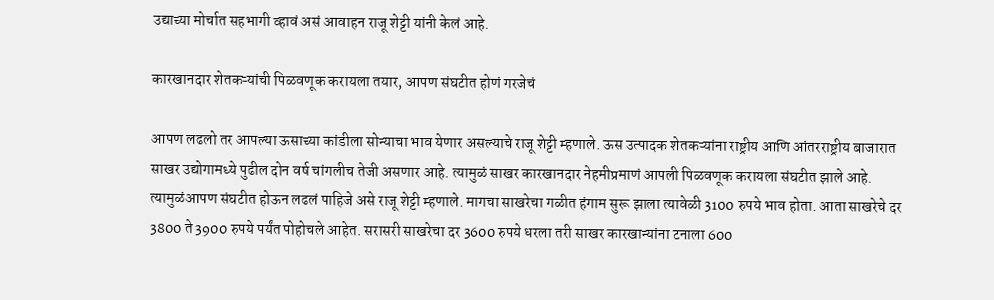उद्याच्या मोर्चात सहभागी व्हावं असं आवाहन राजू शेट्टी यांनी केलं आहे.

कारखानदार शेतकऱ्यांची पिळवणूक करायला तयार, आपण संघटीत होणं गरजेचं

आपण लढलो तर आपल्या ऊसाच्या कांडीला सोन्याचा भाव येणार असल्याचे राजू शेट्टी म्हणाले. ऊस उत्पादक शेतकऱ्यांना राष्ट्रीय आणि आंतरराष्ट्रीय बाजारात साखर उद्योगामध्ये पुढील दोन वर्ष चांगलीच तेजी असणार आहे. त्यामुळं साखर कारखानदार नेहमीप्रमाणं आपली पिळवणूक करायला संघटीत झाले आहे. त्यामुळंआपण संघटीत होऊन लढलं पाहिजे असे राजू शेट्टी म्हणाले. मागचा साखरेचा गळीत हंगाम सुरू झाला त्यावेळी 3100 रुपये भाव होता. आता साखरेचे दर 3800 ते 3900 रुपये पर्यंत पोहोचले आहेत. सरासरी साखरेचा दर 3600 रुपये धरला तरी साखर कारखान्यांना टनाला 600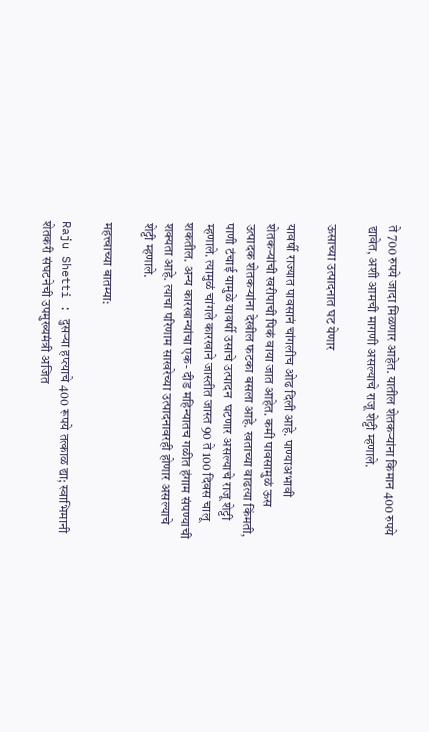ते 700 रुपये जादा मिळणार आहेत. यातील शेतकऱ्यांना किमान 400 रुपये द्यावेत, अशी आमची मागणी असल्याचे राजू शेट्टी म्हणाले.

ऊसाच्या उत्पादनात घट येणार

यावर्षी राज्यात पावसानं चांगलीच ओढ दिली आहे. पाण्याअभावी शेतकऱ्यांची खरीपाची पिकं वाया जात आहेत. कमी पावसामुळं ऊस उत्पादक शेतकऱ्यांना देखील फटका बसला आहे. खताच्या वाढत्या किंमती, पाणी टंचाई यामुळे यावर्षी उसाचे उत्पादन  घटणार असल्याचे राजू शेट्टी म्हणाले. त्यामुळं चांगले कारखाने जास्तीत जास्त 90 ते 100 दिवस चालू शकतील. अन्य कारखान्यांचा एक- दीड महिन्यातच गळीत हंगाम संपण्याची शक्यता आहे. त्याचा परिणाम साखरेच्या उत्पादनावरही होणार असल्याचे शेट्टी म्हणाले.

महत्त्वाच्या बातम्या:

Raju Shetti : दुसऱ्या हप्त्याचे 400 रूपये तत्काळ द्या; स्वाभिमानी शेतकरी संघटनेची उपमुख्यमंत्री अजित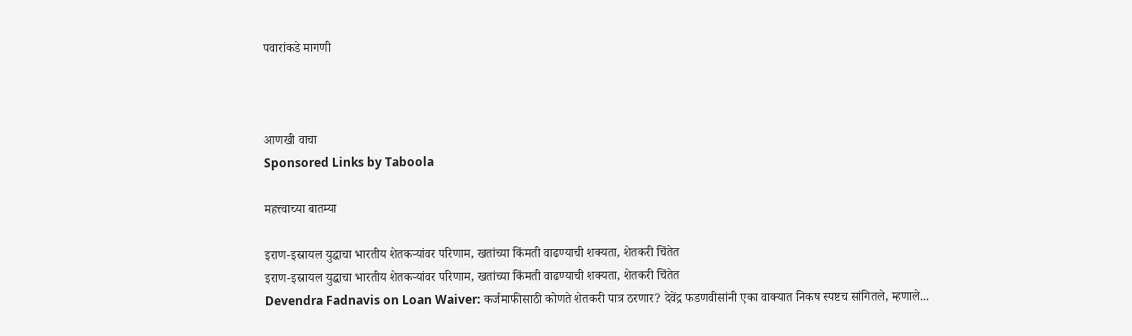पवारांकडे मागणी



आणखी वाचा
Sponsored Links by Taboola

महत्त्वाच्या बातम्या

इराण-इस्रायल युद्धाचा भारतीय शेतकऱ्यांवर परिणाम, खतांच्या किंमती वाढण्याची शक्यता, शेतकरी चिंतेत
इराण-इस्रायल युद्धाचा भारतीय शेतकऱ्यांवर परिणाम, खतांच्या किंमती वाढण्याची शक्यता, शेतकरी चिंतेत
Devendra Fadnavis on Loan Waiver: कर्जमाफीसाठी कोणते शेतकरी पात्र ठरणार? देवेंद्र फडणवीसांनी एका वाक्यात निकष स्पष्टच सांगितले, म्हणाले...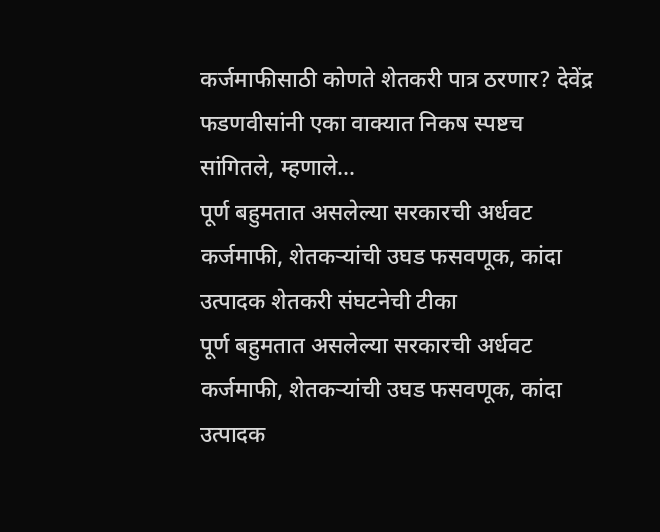कर्जमाफीसाठी कोणते शेतकरी पात्र ठरणार? देवेंद्र फडणवीसांनी एका वाक्यात निकष स्पष्टच सांगितले, म्हणाले...
पूर्ण बहुमतात असलेल्या सरकारची अर्धवट कर्जमाफी, शेतकऱ्यांची उघड फसवणूक, कांदा उत्पादक शेतकरी संघटनेची टीका
पूर्ण बहुमतात असलेल्या सरकारची अर्धवट कर्जमाफी, शेतकऱ्यांची उघड फसवणूक, कांदा उत्पादक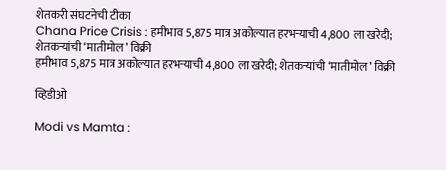शेतकरी संघटनेची टीका
Chana Price Crisis : हमीभाव 5,875 मात्र अकोल्यात हरभऱ्याची 4,800 ला खरेदी; शेतकऱ्यांची ‘मातीमोल’ विक्री
हमीभाव 5,875 मात्र अकोल्यात हरभऱ्याची 4,800 ला खरेदी; शेतकऱ्यांची ‘मातीमोल’ विक्री

व्हिडीओ

Modi vs Mamta :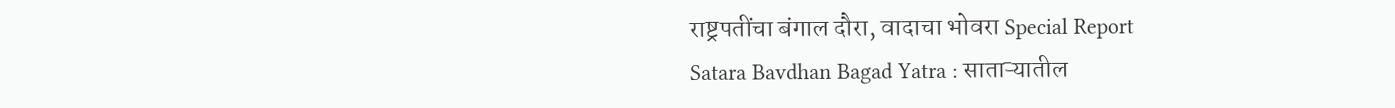राष्ट्रपतींचा बंगाल दौरा, वादाचा भोवरा Special Report
Satara Bavdhan Bagad Yatra : साताऱ्यातील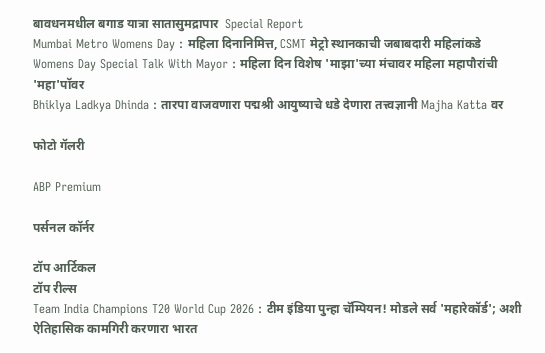बावधनमधील बगाड यात्रा सातासुमद्रापार  Special Report
Mumbai Metro Womens Day : महिला दिनानिमित्त, CSMT मेट्रो स्थानकाची जबाबदारी महिलांकडे
Womens Day Special Talk With Mayor : महिला दिन विशेष 'माझा'च्या मंचावर महिला महापौरांची 'महा'पॉवर
Bhiklya Ladkya Dhinda : तारपा वाजवणारा पद्मश्री आयुष्याचे धडे देणारा तत्त्वज्ञानी Majha Katta वर

फोटो गॅलरी

ABP Premium

पर्सनल कॉर्नर

टॉप आर्टिकल
टॉप रील्स
Team India Champions T20 World Cup 2026 : टीम इंडिया पुन्हा चॅम्पियन! मोडले सर्व 'महारेकॉर्ड'; अशी ऐतिहासिक कामगिरी करणारा भारत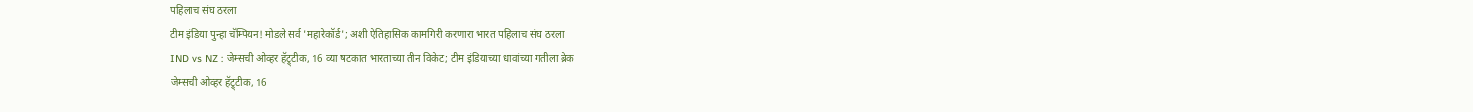पहिलाच संघ ठरला
टीम इंडिया पुन्हा चॅम्पियन! मोडले सर्व 'महारेकॉर्ड'; अशी ऐतिहासिक कामगिरी करणारा भारत पहिलाच संघ ठरला
IND vs NZ : जेम्सची ओव्हर हॅट्र्टीक, 16 व्या षटकात भारताच्या तीन विकेट; टीम इंडियाच्या धावांच्या गतीला ब्रेक
जेम्सची ओव्हर हॅट्र्टीक, 16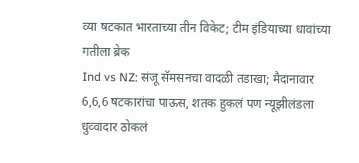व्या षटकात भारताच्या तीन विकेट; टीम इंडियाच्या धावांच्या गतीला ब्रेक
Ind vs NZ: संजू सॅमसनचा वादळी तडाखा; मैदानावार 6,6,6 षटकारांचा पाऊस, शतक हुकलं पण न्यूझीलंडला धुव्वादार ठोकलं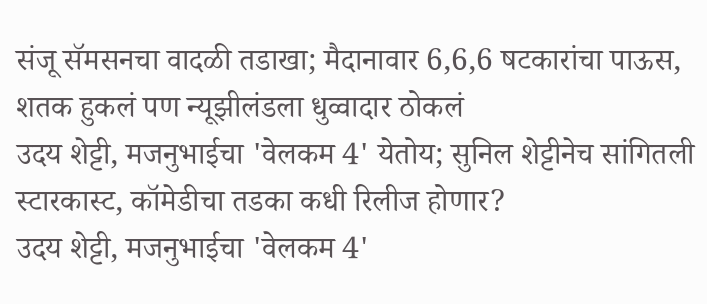संजू सॅमसनचा वादळी तडाखा; मैदानावार 6,6,6 षटकारांचा पाऊस, शतक हुकलं पण न्यूझीलंडला धुव्वादार ठोकलं
उदय शेट्टी, मजनुभाईचा 'वेलकम 4' येतोय; सुनिल शेट्टीनेच सांगितली स्टारकास्ट, कॉमेडीचा तडका कधी रिलीज होणार?
उदय शेट्टी, मजनुभाईचा 'वेलकम 4'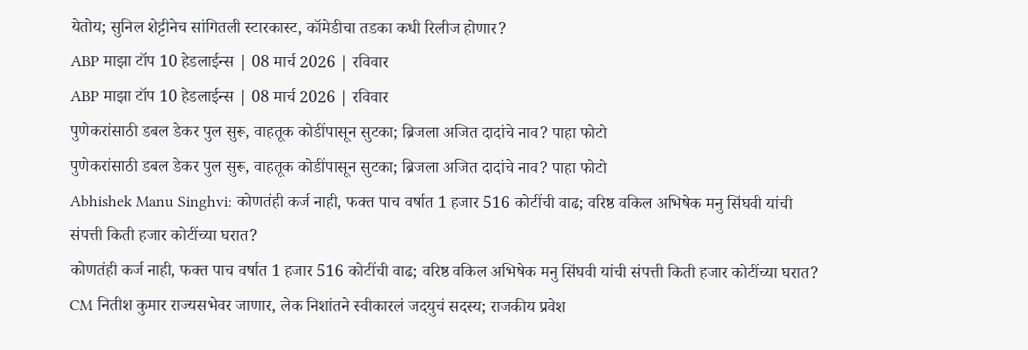येतोय; सुनिल शेट्टीनेच सांगितली स्टारकास्ट, कॉमेडीचा तडका कधी रिलीज होणार?
ABP माझा टॉप 10 हेडलाईन्स | 08 मार्च 2026 | रविवार
ABP माझा टॉप 10 हेडलाईन्स | 08 मार्च 2026 | रविवार
पुणेकरांसाठी डबल डेकर पुल सुरू, वाहतूक कोडींपासून सुटका; ब्रिजला अजित दादांचे नाव? पाहा फोटो
पुणेकरांसाठी डबल डेकर पुल सुरू, वाहतूक कोडींपासून सुटका; ब्रिजला अजित दादांचे नाव? पाहा फोटो
Abhishek Manu Singhvi: कोणतंही कर्ज नाही, फक्त पाच वर्षात 1 हजार 516 कोटींची वाढ; वरिष्ठ वकिल अभिषेक मनु सिंघवी यांची संपत्ती किती हजार कोटींच्या घरात?
कोणतंही कर्ज नाही, फक्त पाच वर्षात 1 हजार 516 कोटींची वाढ; वरिष्ठ वकिल अभिषेक मनु सिंघवी यांची संपत्ती किती हजार कोटींच्या घरात?
CM नितीश कुमार राज्यसभेवर जाणार, लेक निशांतने स्वीकारलं जदयुचं सदस्य; राजकीय प्रवेश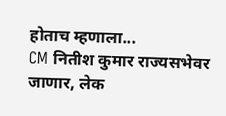होताच म्हणाला...
CM नितीश कुमार राज्यसभेवर जाणार, लेक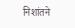निशांतने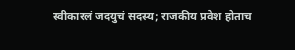स्वीकारलं जदयुचं सदस्य; राजकीय प्रवेश होताच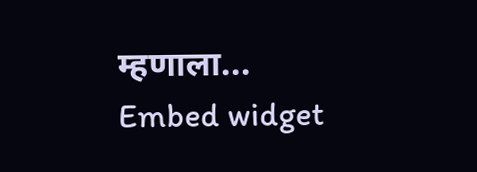म्हणाला...
Embed widget